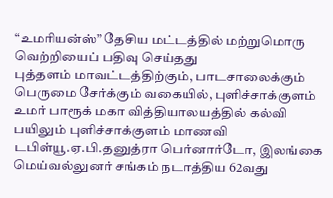“உமரியன்ஸ்” தேசிய மட்டத்தில் மற்றுமொரு வெற்றியைப் பதிவு செய்தது
புத்தளம் மாவட்டத்திற்கும், பாடசாலைக்கும் பெருமை சேர்க்கும் வகையில், புளிச்சாக்குளம் உமர் பாரூக் மகா வித்தியாலயத்தில் கல்வி பயிலும் புளிச்சாக்குளம் மாணவி டபிள்யூ.ஏ.பி.தனுத்ரா பெர்னார்டோ, இலங்கை மெய்வல்லுனர் சங்கம் நடாத்திய 62வது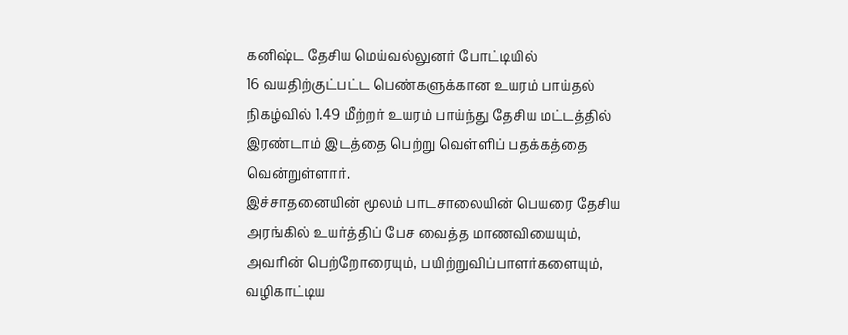கனிஷ்ட தேசிய மெய்வல்லுனர் போட்டியில்
16 வயதிற்குட்பட்ட பெண்களுக்கான உயரம் பாய்தல் நிகழ்வில் 1.49 மீற்றர் உயரம் பாய்ந்து தேசிய மட்டத்தில் இரண்டாம் இடத்தை பெற்று வெள்ளிப் பதக்கத்தை வென்றுள்ளார்.
இச்சாதனையின் மூலம் பாடசாலையின் பெயரை தேசிய அரங்கில் உயர்த்திப் பேச வைத்த மாணவியையும், அவரின் பெற்றோரையும், பயிற்றுவிப்பாளர்களையும், வழிகாட்டிய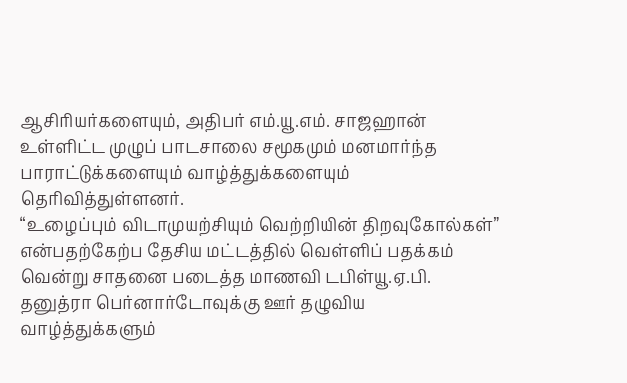ஆசிரியர்களையும், அதிபர் எம்.யூ.எம். சாஜஹான் உள்ளிட்ட முழுப் பாடசாலை சமூகமும் மனமார்ந்த பாராட்டுக்களையும் வாழ்த்துக்களையும் தெரிவித்துள்ளனர்.
“உழைப்பும் விடாமுயற்சியும் வெற்றியின் திறவுகோல்கள்” என்பதற்கேற்ப தேசிய மட்டத்தில் வெள்ளிப் பதக்கம் வென்று சாதனை படைத்த மாணவி டபிள்யூ.ஏ.பி. தனுத்ரா பெர்னார்டோவுக்கு ஊர் தழுவிய வாழ்த்துக்களும்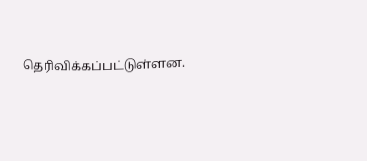தெரிவிக்கப்பட்டுள்ளன.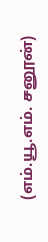(எம்.யூ.எம். சனூன்)